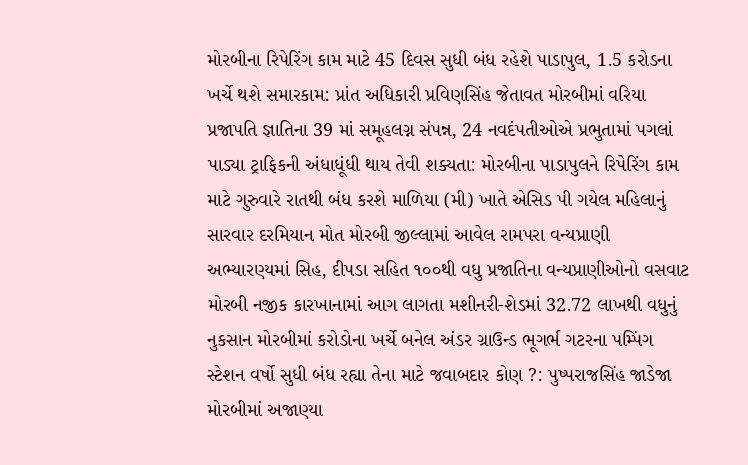મોરબીના રિપેરિંગ કામ માટે 45 દિવસ સુધી બંધ રહેશે પાડાપુલ, 1.5 કરોડના ખર્ચે થશે સમારકામ: પ્રાંત અધિકારી પ્રવિણસિંહ જેતાવત મોરબીમાં વરિયા પ્રજાપતિ જ્ઞાતિના 39 માં સમૂહલગ્ન સંપન્ન, 24 નવદંપતીઓએ પ્રભુતામાં પગલાં પાડ્યા ટ્રાફિકની અંધાધૂંધી થાય તેવી શક્યતા: મોરબીના પાડાપુલને રિપેરિંગ કામ માટે ગુરુવારે રાતથી બંધ કરશે માળિયા (મી) ખાતે એસિડ પી ગયેલ મહિલાનું સારવાર દરમિયાન મોત મોરબી જીલ્લામાં આવેલ રામપરા વન્યપ્રાણી અભ્યારણ્યમાં સિહ, દીપડા સહિત ૧૦૦થી વધુ પ્રજાતિના વન્યપ્રાણીઓનો વસવાટ મોરબી નજીક કારખાનામાં આગ લાગતા મશીનરી-શેડમાં 32.72 લાખથી વધુનું નુકસાન મોરબીમાં કરોડોના ખર્ચે બનેલ અંડર ગ્રાઉન્ડ ભૂગર્ભ ગટરના પમ્પિંગ સ્ટેશન વર્ષો સુધી બંધ રહ્યા તેના માટે જવાબદાર કોણ ?: પુષ્પરાજસિંહ જાડેજા મોરબીમાં અજાણ્યા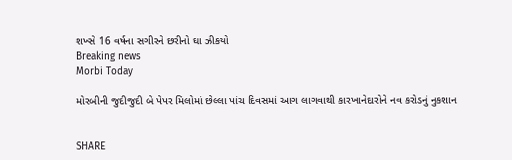શખ્સે 16 વર્ષના સગીરને છરીનો ઘા ઝીકયો
Breaking news
Morbi Today

મોરબીની જુદીજુદી બે પેપર મિલોમાં છેલ્લા પાંચ દિવસમાં આગ લાગવાથી કારખાનેદારોને નવ કરોડનું નુકશાન


SHARE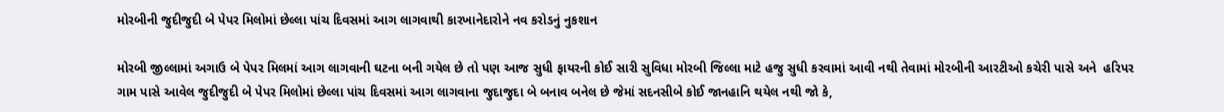મોરબીની જુદીજુદી બે પેપર મિલોમાં છેલ્લા પાંચ દિવસમાં આગ લાગવાથી કારખાનેદારોને નવ કરોડનું નુકશાન

મોરબી જીલ્લામાં અગાઉ બે પેપર મિલમાં આગ લાગવાની ઘટના બની ગયેલ છે તો પણ આજ સુધી ફાયરની કોઈ સારી સુવિધા મોરબી જિલ્લા માટે હજુ સુધી કરવામાં આવી નથી તેવામાં મોરબીની આરટીઓ કચેરી પાસે અને  હરિપર ગામ પાસે આવેલ જુદીજુદી બે પેપર મિલોમાં છેલ્લા પાંચ દિવસમાં આગ લાગવાના જુદાજુદા બે બનાવ બનેલ છે જેમાં સદનસીબે કોઈ જાનહાનિ થયેલ નથી જો કે,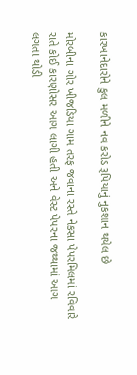કારખાનેદારોને કુલ મળીને નવ કરોડ રૂપિયાનું નુકશાન થયેલ છે

મોરબીના ગોર ખીજડિયા ગામ તરફ જવાના રસ્તે નેકસા પેપરમિલમાં રવિવારે રાતે કોઈ કારણોસર આગ લાગી હતી અને વેસ્ટ પેપરના જથ્થામાં આગ લગતા થોડી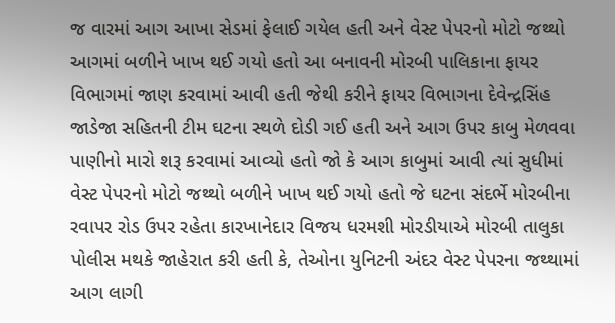જ વારમાં આગ આખા સેડમાં ફેલાઈ ગયેલ હતી અને વેસ્ટ પેપરનો મોટો જથ્થો આગમાં બળીને ખાખ થઈ ગયો હતો આ બનાવની મોરબી પાલિકાના ફાયર વિભાગમાં જાણ કરવામાં આવી હતી જેથી કરીને ફાયર વિભાગના દેવેન્દ્રસિંહ જાડેજા સહિતની ટીમ ઘટના સ્થળે દોડી ગઈ હતી અને આગ ઉપર કાબુ મેળવવા પાણીનો મારો શરૂ કરવામાં આવ્યો હતો જો કે આગ કાબુમાં આવી ત્યાં સુધીમાં વેસ્ટ પેપરનો મોટો જથ્થો બળીને ખાખ થઈ ગયો હતો જે ઘટના સંદર્ભે મોરબીના રવાપર રોડ ઉપર રહેતા કારખાનેદાર વિજય ધરમશી મોરડીયાએ મોરબી તાલુકા પોલીસ મથકે જાહેરાત કરી હતી કે, તેઓના યુનિટની અંદર વેસ્ટ પેપરના જથ્થામાં આગ લાગી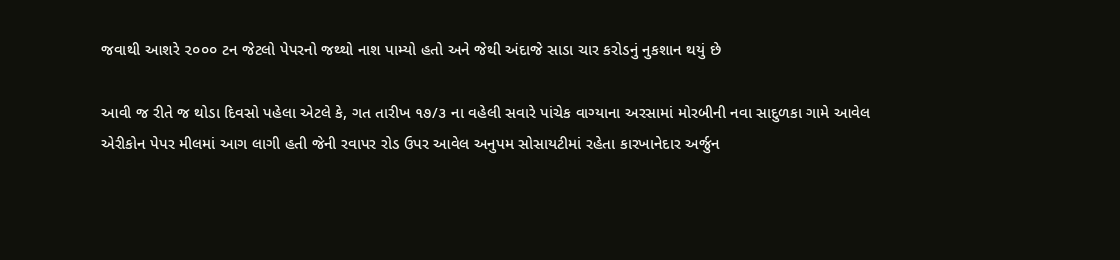જવાથી આશરે ૨૦૦૦ ટન જેટલો પેપરનો જથ્થો નાશ પામ્યો હતો અને જેથી અંદાજે સાડા ચાર કરોડનું નુકશાન થયું છે

આવી જ રીતે જ થોડા દિવસો પહેલા એટલે કે, ગત તારીખ ૧૭/૩ ના વહેલી સવારે પાંચેક વાગ્યાના અરસામાં મોરબીની નવા સાદુળકા ગામે આવેલ એરીકોન પેપર મીલમાં આગ લાગી હતી જેની રવાપર રોડ ઉપર આવેલ અનુપમ સોસાયટીમાં રહેતા કારખાનેદાર અર્જુન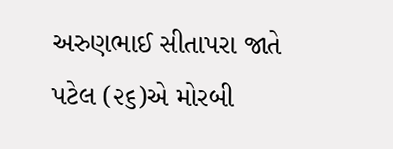અરુણભાઈ સીતાપરા જાતે પટેલ (૨૬)એ મોરબી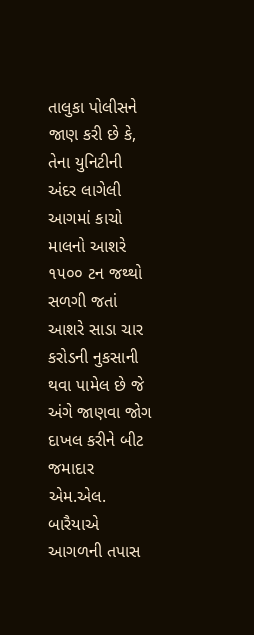તાલુકા પોલીસને જાણ કરી છે કે, તેના યુનિટીની અંદર લાગેલી આગમાં કાચો માલનો આશરે ૧૫૦૦ ટન જથ્થો સળગી જતાં આશરે સાડા ચાર કરોડની નુકસાની થવા પામેલ છે જે અંગે જાણવા જોગ દાખલ કરીને બીટ જમાદાર એમ.એલ. બારૈયાએ આગળની તપાસ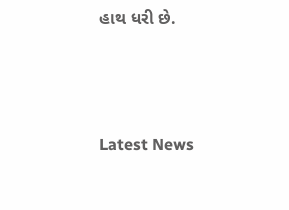હાથ ધરી છે.






Latest News